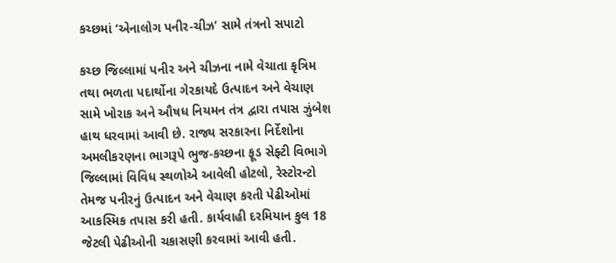કચ્છમાં ‘એનાલોગ પનીર-ચીઝ’ સામે તંત્રનો સપાટો

કચ્છ જિલ્લામાં પનીર અને ચીઝના નામે વેચાતા કૃત્રિમ તથા ભળતા પદાર્થોના ગેરકાયદે ઉત્પાદન અને વેચાણ સામે ખોરાક અને ઔષધ નિયમન તંત્ર દ્વારા તપાસ ઝુંબેશ હાથ ધરવામાં આવી છે. રાજ્ય સરકારના નિર્દેશોના અમલીકરણના ભાગરૂપે ભુજ-કચ્છના ફૂડ સેફ્ટી વિભાગે જિલ્લામાં વિવિધ સ્થળોએ આવેલી હોટલો, રેસ્ટોરન્ટો તેમજ પનીરનું ઉત્પાદન અને વેચાણ કરતી પેઢીઓમાં આકસ્મિક તપાસ કરી હતી. કાર્યવાહી દરમિયાન કુલ 18 જેટલી પેઢીઓની ચકાસણી કરવામાં આવી હતી.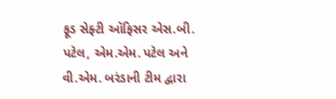ફૂડ સેફ્ટી ઑફિસર એસ.બી. પટેલ, એમ.એમ. પટેલ અને વી.એમ. બરંડાની ટીમ દ્વારા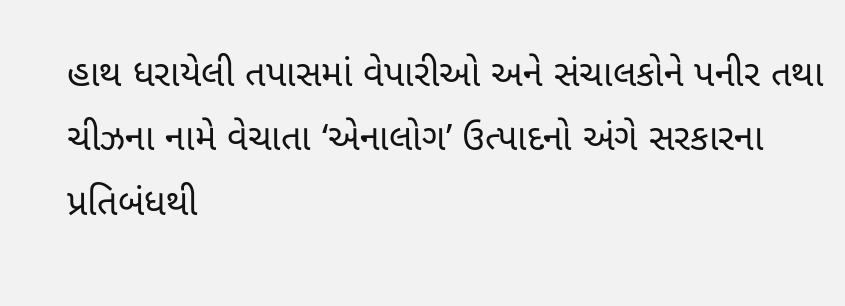હાથ ધરાયેલી તપાસમાં વેપારીઓ અને સંચાલકોને પનીર તથા ચીઝના નામે વેચાતા ‘એનાલોગ’ ઉત્પાદનો અંગે સરકારના પ્રતિબંધથી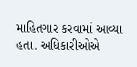માહિતગાર કરવામાં આવ્યા હતા. અધિકારીઓએ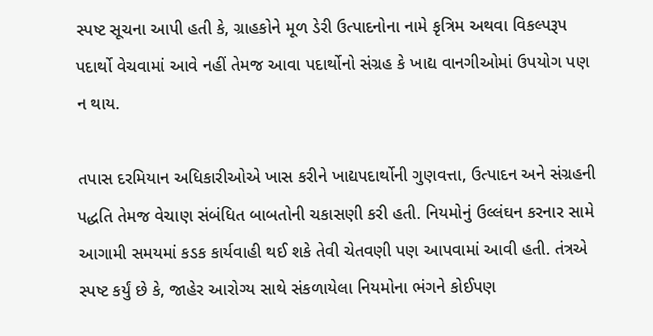સ્પષ્ટ સૂચના આપી હતી કે, ગ્રાહકોને મૂળ ડેરી ઉત્પાદનોના નામે કૃત્રિમ અથવા વિકલ્પરૂપ પદાર્થો વેચવામાં આવે નહીં તેમજ આવા પદાર્થોનો સંગ્રહ કે ખાદ્ય વાનગીઓમાં ઉપયોગ પણ ન થાય.

તપાસ દરમિયાન અધિકારીઓએ ખાસ કરીને ખાદ્યપદાર્થોની ગુણવત્તા, ઉત્પાદન અને સંગ્રહની પદ્ધતિ તેમજ વેચાણ સંબંધિત બાબતોની ચકાસણી કરી હતી. નિયમોનું ઉલ્લંઘન કરનાર સામે આગામી સમયમાં કડક કાર્યવાહી થઈ શકે તેવી ચેતવણી પણ આપવામાં આવી હતી. તંત્રએ સ્પષ્ટ કર્યું છે કે, જાહેર આરોગ્ય સાથે સંકળાયેલા નિયમોના ભંગને કોઈપણ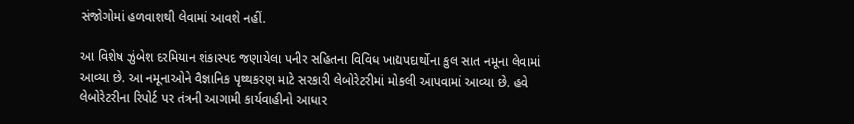સંજોગોમાં હળવાશથી લેવામાં આવશે નહીં.

આ વિશેષ ઝુંબેશ દરમિયાન શંકાસ્પદ જણાયેલા પનીર સહિતના વિવિધ ખાદ્યપદાર્થોના કુલ સાત નમૂના લેવામાં આવ્યા છે. આ નમૂનાઓને વૈજ્ઞાનિક પૃથ્થકરણ માટે સરકારી લેબોરેટરીમાં મોકલી આપવામાં આવ્યા છે. હવે લેબોરેટરીના રિપોર્ટ પર તંત્રની આગામી કાર્યવાહીનો આધાર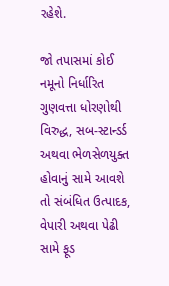રહેશે.

જો તપાસમાં કોઈ નમૂનો નિર્ધારિત ગુણવત્તા ધોરણોથી વિરુદ્ધ, સબ-સ્ટાન્ડર્ડ અથવા ભેળસેળયુક્ત હોવાનું સામે આવશે તો સંબંધિત ઉત્પાદક, વેપારી અથવા પેઢી સામે ફૂડ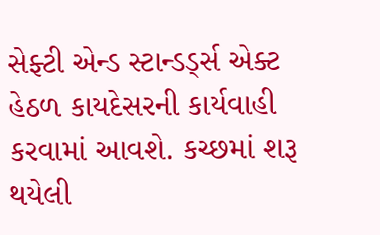સેફ્ટી એન્ડ સ્ટાન્ડર્ડ્સ એક્ટ હેઠળ કાયદેસરની કાર્યવાહી કરવામાં આવશે. કચ્છમાં શરૂ થયેલી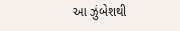આ ઝુંબેશથી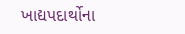ખાદ્યપદાર્થોના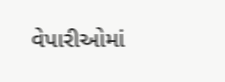વેપારીઓમાં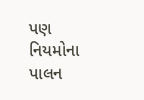પણ નિયમોના પાલન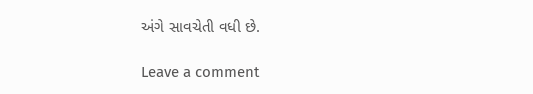અંગે સાવચેતી વધી છે.

Leave a comment